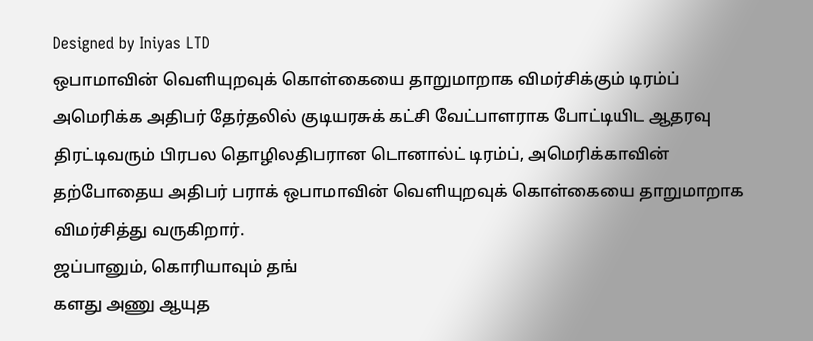Designed by Iniyas LTD
ஒபாமாவின் வெளியுறவுக் கொள்கையை தாறுமாறாக விமர்சிக்கும் டிரம்ப்
அமெரிக்க அதிபர் தேர்தலில் குடியரசுக் கட்சி வேட்பாளராக போட்டியிட ஆதரவு திரட்டிவரும் பிரபல தொழிலதிபரான டொனால்ட் டிரம்ப், அமெரிக்காவின் தற்போதைய அதிபர் பராக் ஒபாமாவின் வெளியுறவுக் கொள்கையை தாறுமாறாக விமர்சித்து வருகிறார்.
ஜப்பானும், கொரியாவும் தங்
களது அணு ஆயுத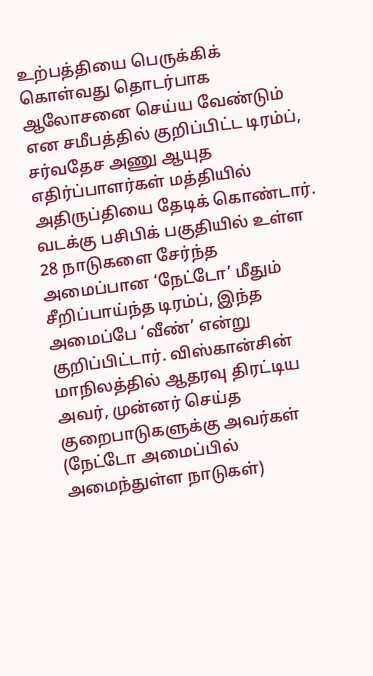உற்பத்தியை பெருக்கிக் கொள்வது தொடர்பாக ஆலோசனை செய்ய வேண்டும் என சமீபத்தில் குறிப்பிட்ட டிரம்ப், சர்வதேச அணு ஆயுத எதிர்ப்பாளர்கள் மத்தியில் அதிருப்தியை தேடிக் கொண்டார். வடக்கு பசிபிக் பகுதியில் உள்ள 28 நாடுகளை சேர்ந்த அமைப்பான ‘நேட்டோ’ மீதும் சீறிப்பாய்ந்த டிரம்ப், இந்த அமைப்பே ‘வீண்’ என்று குறிப்பிட்டார். விஸ்கான்சின் மாநிலத்தில் ஆதரவு திரட்டிய அவர், முன்னர் செய்த குறைபாடுகளுக்கு அவர்கள் (நேட்டோ அமைப்பில் அமைந்துள்ள நாடுகள்)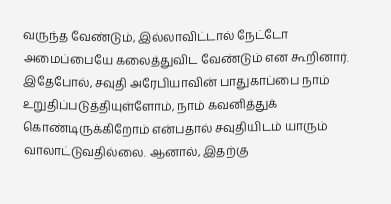வருந்த வேண்டும், இல்லாவிட்டால் நேட்டோ அமைப்பையே கலைத்துவிட வேண்டும் என கூறினார்.
இதேபோல், சவுதி அரேபியாவின் பாதுகாப்பை நாம் உறுதிப்படுத்தியுள்ளோம், நாம் கவனித்துக் கொண்டிருக்கிறோம் என்பதால் சவுதியிடம் யாரும் வாலாட்டுவதில்லை. ஆனால், இதற்கு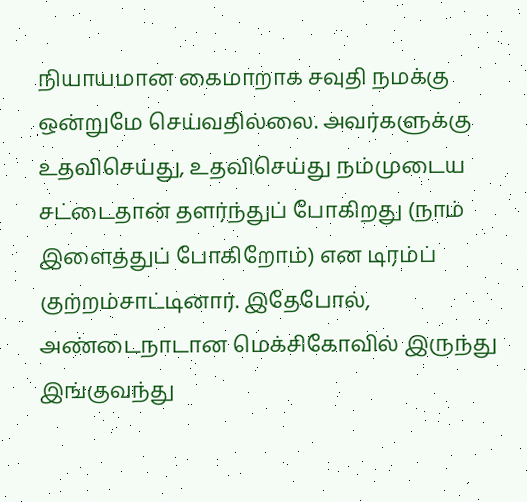நியாயமான கைமாறாக சவுதி நமக்கு ஒன்றுமே செய்வதில்லை. அவர்களுக்கு உதவிசெய்து, உதவிசெய்து நம்முடைய சட்டைதான் தளர்ந்துப் போகிறது (நாம் இளைத்துப் போகிறோம்) என டிரம்ப் குற்றம்சாட்டினார். இதேபோல், அண்டைநாடான மெக்சிகோவில் இருந்து இங்குவந்து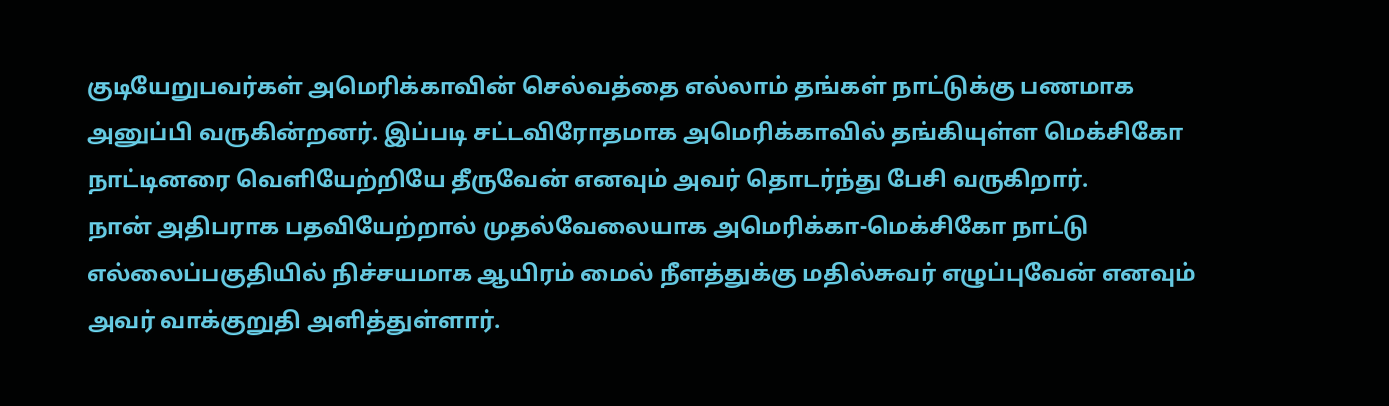குடியேறுபவர்கள் அமெரிக்காவின் செல்வத்தை எல்லாம் தங்கள் நாட்டுக்கு பணமாக அனுப்பி வருகின்றனர். இப்படி சட்டவிரோதமாக அமெரிக்காவில் தங்கியுள்ள மெக்சிகோ நாட்டினரை வெளியேற்றியே தீருவேன் எனவும் அவர் தொடர்ந்து பேசி வருகிறார்.
நான் அதிபராக பதவியேற்றால் முதல்வேலையாக அமெரிக்கா-மெக்சிகோ நாட்டு எல்லைப்பகுதியில் நிச்சயமாக ஆயிரம் மைல் நீளத்துக்கு மதில்சுவர் எழுப்புவேன் எனவும் அவர் வாக்குறுதி அளித்துள்ளார்.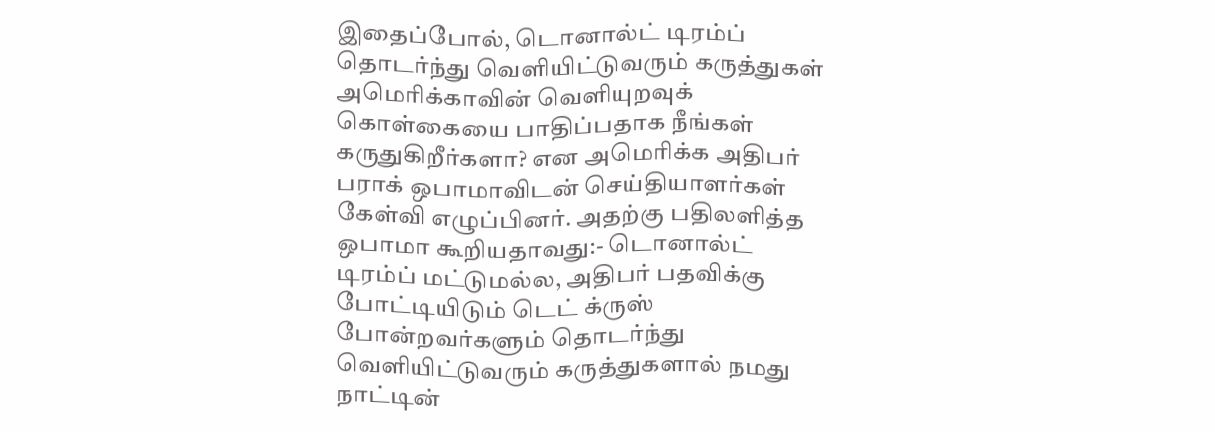இதைப்போல், டொனால்ட் டிரம்ப் தொடர்ந்து வெளியிட்டுவரும் கருத்துகள் அமெரிக்காவின் வெளியுறவுக் கொள்கையை பாதிப்பதாக நீங்கள் கருதுகிறீர்களா? என அமெரிக்க அதிபர் பராக் ஒபாமாவிடன் செய்தியாளர்கள் கேள்வி எழுப்பினர். அதற்கு பதிலளித்த ஒபாமா கூறியதாவது:- டொனால்ட் டிரம்ப் மட்டுமல்ல, அதிபர் பதவிக்கு போட்டியிடும் டெட் க்ருஸ் போன்றவர்களும் தொடர்ந்து வெளியிட்டுவரும் கருத்துகளால் நமது நாட்டின்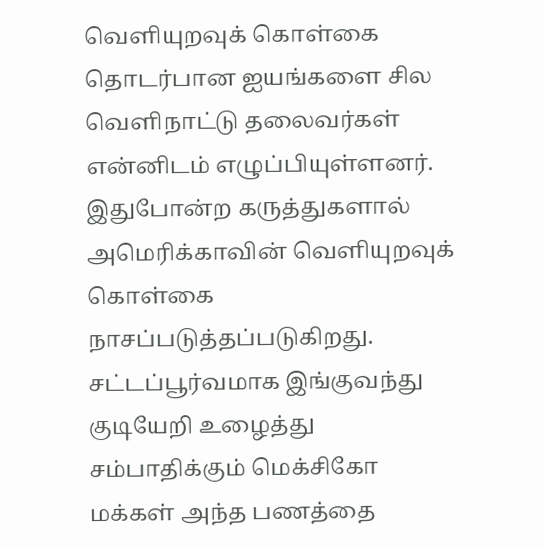வெளியுறவுக் கொள்கை தொடர்பான ஐயங்களை சில வெளிநாட்டு தலைவர்கள் என்னிடம் எழுப்பியுள்ளனர். இதுபோன்ற கருத்துகளால் அமெரிக்காவின் வெளியுறவுக் கொள்கை நாசப்படுத்தப்படுகிறது.
சட்டப்பூர்வமாக இங்குவந்து குடியேறி உழைத்து சம்பாதிக்கும் மெக்சிகோ மக்கள் அந்த பணத்தை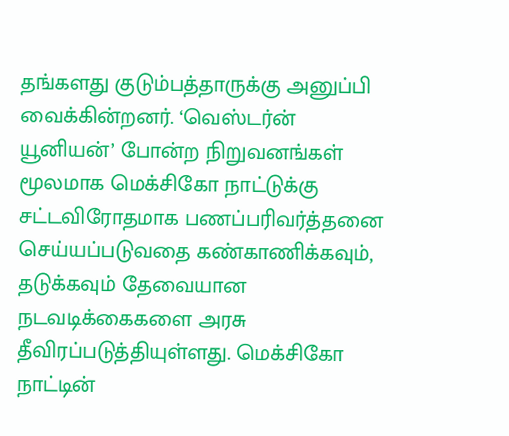தங்களது குடும்பத்தாருக்கு அனுப்பி வைக்கின்றனர். ‘வெஸ்டர்ன் யூனியன்’ போன்ற நிறுவனங்கள் மூலமாக மெக்சிகோ நாட்டுக்கு சட்டவிரோதமாக பணப்பரிவர்த்தனை செய்யப்படுவதை கண்காணிக்கவும், தடுக்கவும் தேவையான நடவடிக்கைகளை அரசு தீவிரப்படுத்தியுள்ளது. மெக்சிகோ நாட்டின்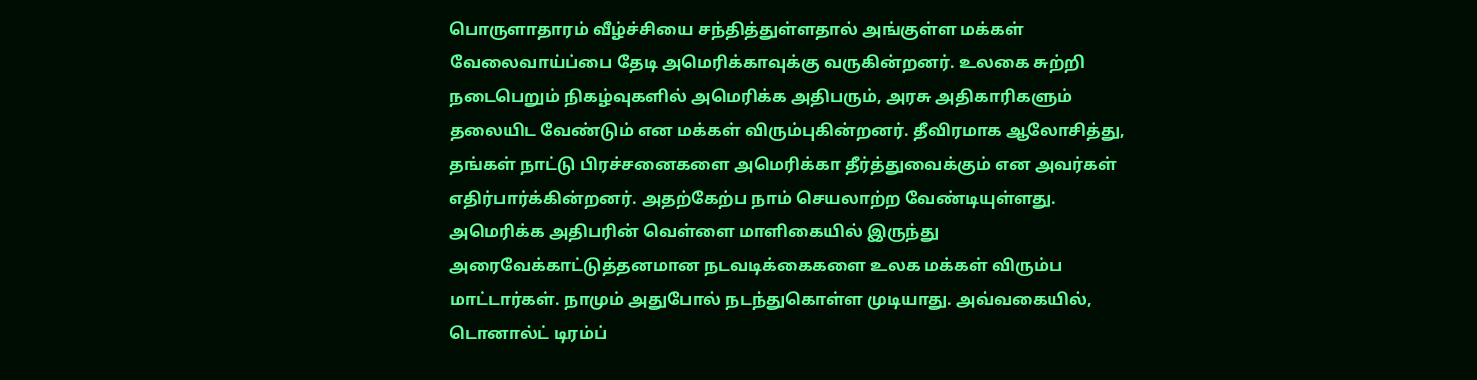பொருளாதாரம் வீழ்ச்சியை சந்தித்துள்ளதால் அங்குள்ள மக்கள் வேலைவாய்ப்பை தேடி அமெரிக்காவுக்கு வருகின்றனர். உலகை சுற்றி நடைபெறும் நிகழ்வுகளில் அமெரிக்க அதிபரும், அரசு அதிகாரிகளும் தலையிட வேண்டும் என மக்கள் விரும்புகின்றனர். தீவிரமாக ஆலோசித்து, தங்கள் நாட்டு பிரச்சனைகளை அமெரிக்கா தீர்த்துவைக்கும் என அவர்கள் எதிர்பார்க்கின்றனர். அதற்கேற்ப நாம் செயலாற்ற வேண்டியுள்ளது.
அமெரிக்க அதிபரின் வெள்ளை மாளிகையில் இருந்து அரைவேக்காட்டுத்தனமான நடவடிக்கைகளை உலக மக்கள் விரும்ப மாட்டார்கள். நாமும் அதுபோல் நடந்துகொள்ள முடியாது. அவ்வகையில், டொனால்ட் டிரம்ப்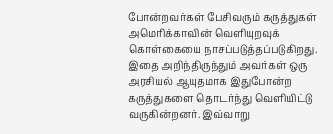போன்றவர்கள் பேசிவரும் கருத்துகள் அமெரிக்காவின் வெளியுறவுக் கொள்கையை நாசப்படுத்தப்படுகிறது. இதை அறிந்திருந்தும் அவர்கள் ஒரு அரசியல் ஆயுதமாக இதுபோன்ற கருத்துகளை தொடர்ந்து வெளியிட்டு வருகின்றனர். இவ்வாறு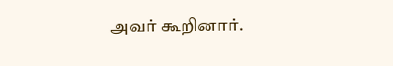அவர் கூறினார்.